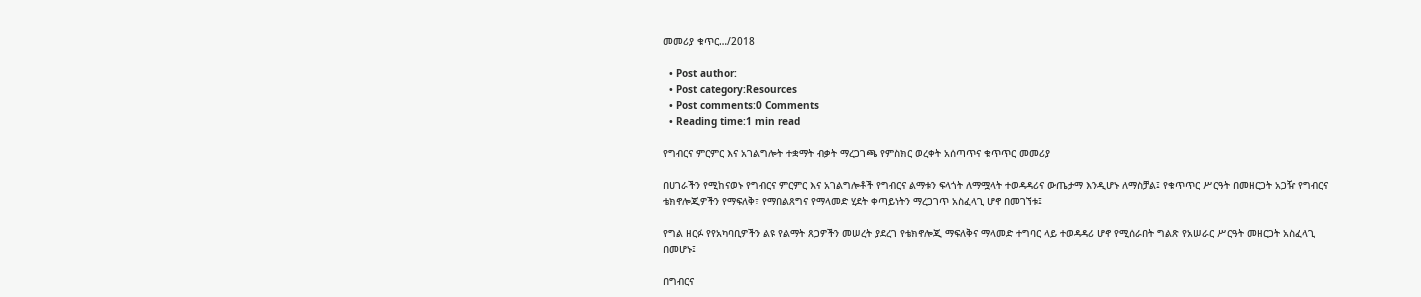መመሪያ ቁጥር…/2018

  • Post author:
  • Post category:Resources
  • Post comments:0 Comments
  • Reading time:1 min read

የግብርና ምርምር እና አገልግሎት ተቋማት ብቃት ማረጋገጫ የምስክር ወረቀት አሰጣጥና ቁጥጥር መመሪያ

በሀገራችን የሚከናወኑ የግብርና ምርምር እና አገልግሎቶች የግብርና ልማቱን ፍላጎት ለማሟላት ተወዳዳሪና ውጤታማ እንዲሆኑ ለማስቻል፤ የቁጥጥር ሥርዓት በመዘርጋት አጋዥ የግብርና ቴክኖሎጂዎችን የማፍለቅ፣ የማበልጸግና የማላመድ ሂደት ቀጣይነትን ማረጋገጥ አስፈላጊ ሆኖ በመገኘቱ፤

የግል ዘርፉ የየአካባቢዎችን ልዩ የልማት ጸጋዎችን መሠረት ያደረገ የቴክኖሎጂ ማፍለቅና ማላመድ ተግባር ላይ ተወዳዳሪ ሆኖ የሚሰራበት ግልጽ የአሠራር ሥርዓት መዘርጋት አስፈላጊ በመሆኑ፤

በግብርና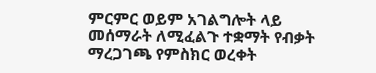ምርምር ወይም አገልግሎት ላይ መሰማራት ለሚፈልጉ ተቋማት የብቃት ማረጋገጫ የምስክር ወረቀት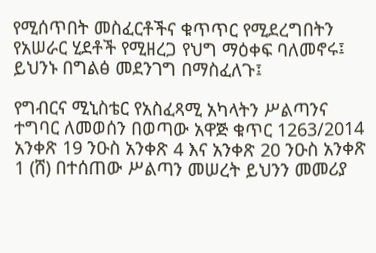የሚሰጥበት መስፈርቶችና ቁጥጥር የሚደረግበትን የአሠራር ሂደቶች የሚዘረጋ የህግ ማዕቀፍ ባለመኖሩ፤ ይህንኑ በግልፅ መደንገግ በማስፈለጉ፤

የግብርና ሚኒስቴር የአስፈጻሚ አካላትን ሥልጣንና ተግባር ለመወሰን በወጣው አዋጅ ቁጥር 1263/2014 አንቀጽ 19 ንዑስ አንቀጽ 4 እና አንቀጽ 20 ንዑስ አንቀጽ 1 (ሸ) በተሰጠው ሥልጣን መሠረት ይህንን መመሪያ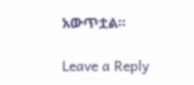አውጥቷል፡፡

Leave a Reply